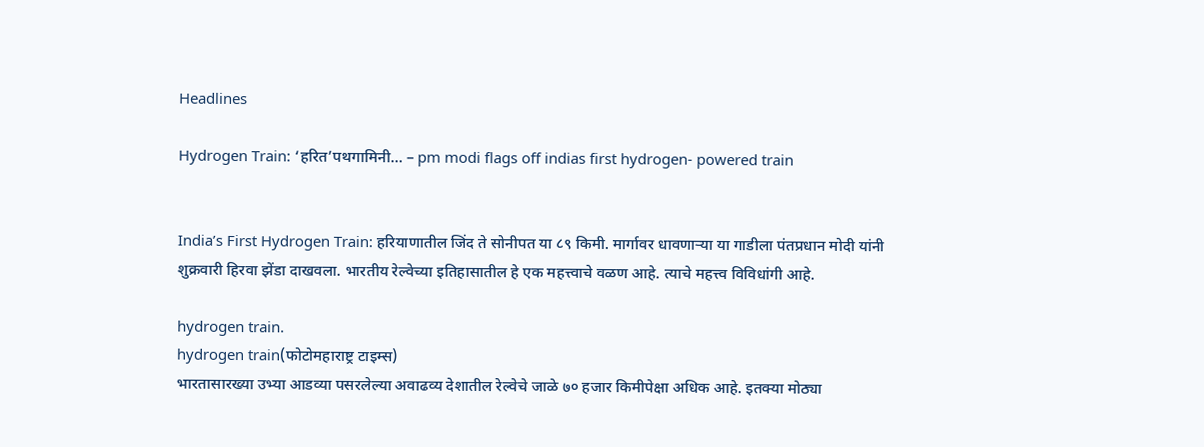Headlines

Hydrogen Train: ‘हरित’पथगामिनी… – pm modi flags off indias first hydrogen- powered train


India’s First Hydrogen Train: हरियाणातील जिंद ते सोनीपत या ८९ किमी. मार्गावर धावणाऱ्या या गाडीला पंतप्रधान मोदी यांनी शुक्रवारी हिरवा झेंडा दाखवला. भारतीय रेल्वेच्या इतिहासातील हे एक महत्त्वाचे वळण आहे. त्याचे महत्त्व विविधांगी आहे.

hydrogen train.
hydrogen train(फोटोमहाराष्ट्र टाइम्स)
भारतासारख्या उभ्या आडव्या पसरलेल्या अवाढव्य देशातील रेल्वेचे जाळे ७० हजार किमीपेक्षा अधिक आहे. इतक्या मोठ्या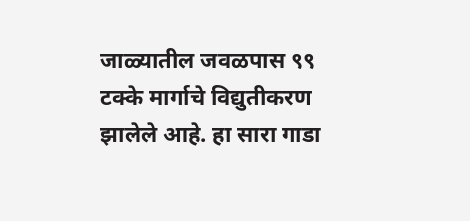जाळ्यातील जवळपास ९९ टक्के मार्गाचे विद्युतीकरण झालेले आहे. हा सारा गाडा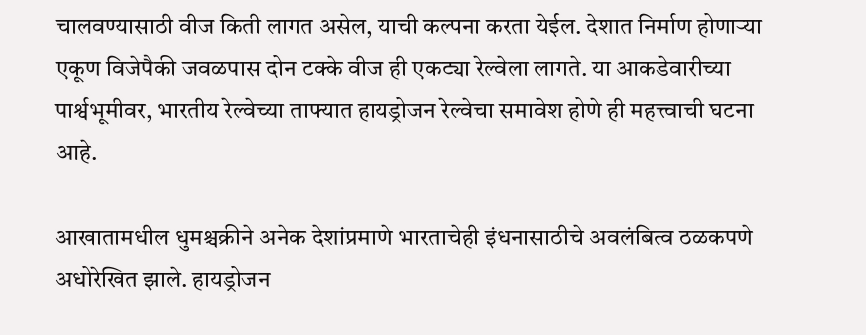चालवण्यासाठी वीज किती लागत असेल, याची कल्पना करता येईल. देशात निर्माण होणाऱ्या एकूण विजेपैकी जवळपास दोन टक्के वीज ही एकट्या रेल्वेला लागते. या आकडेवारीच्या पार्श्वभूमीवर, भारतीय रेल्वेच्या ताफ्यात हायड्रोजन रेल्वेचा समावेश होणे ही महत्त्वाची घटना आहे.

आखातामधील धुमश्चक्रीने अनेक देशांप्रमाणे भारताचेही इंधनासाठीचे अवलंबित्व ठळकपणे अधोरेखित झाले. हायड्रोजन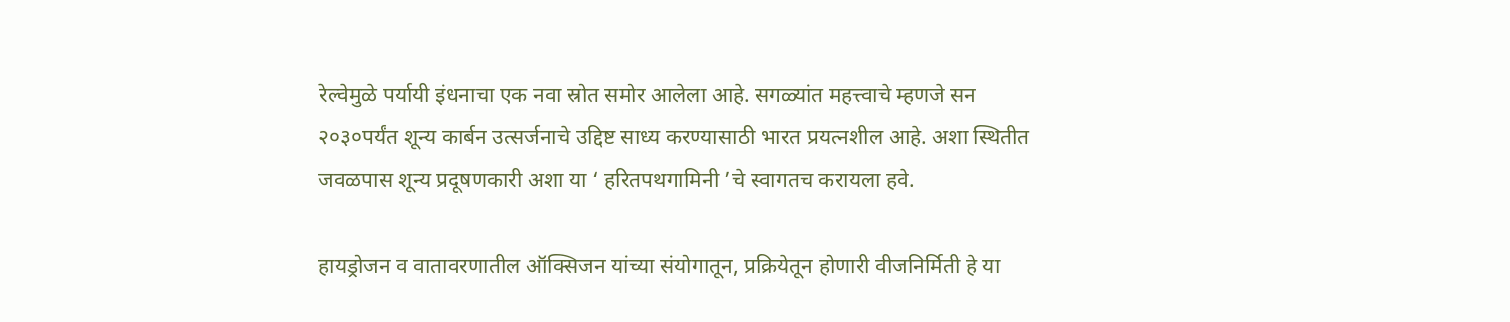रेल्वेमुळे पर्यायी इंधनाचा एक नवा स्रोत समोर आलेला आहे. सगळ्यांत महत्त्वाचे म्हणजे सन २०३०पर्यंत शून्य कार्बन उत्सर्जनाचे उद्दिष्ट साध्य करण्यासाठी भारत प्रयत्नशील आहे. अशा स्थितीत जवळपास शून्य प्रदूषणकारी अशा या ‘ हरितपथगामिनी ’चे स्वागतच करायला हवे.

हायड्रोजन व वातावरणातील ऑक्सिजन यांच्या संयोगातून, प्रक्रियेतून होणारी वीजनिर्मिती हे या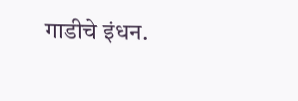गाडीचे इंधन.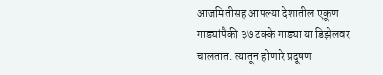आजमितीसह आपल्या देशातील एकूण गाड्यांपैकी ३७ टक्के गाड्या या डिझेलवर चालतात. त्यातून होणारे प्रदूषण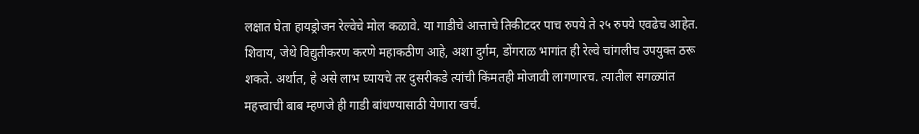लक्षात घेता हायड्रोजन रेल्वेचे मोल कळावे. या गाडीचे आत्ताचे तिकीटदर पाच रुपये ते २५ रुपये एवढेच आहेत. शिवाय, जेथे विद्युतीकरण करणे महाकठीण आहे, अशा दुर्गम, डोंगराळ भागांत ही रेल्वे चांगलीच उपयुक्त ठरू शकते. अर्थात, हे असे लाभ घ्यायचे तर दुसरीकडे त्यांची किंमतही मोजावी लागणारच. त्यातील सगळ्यांत महत्त्वाची बाब म्हणजे ही गाडी बांधण्यासाठी येणारा खर्च.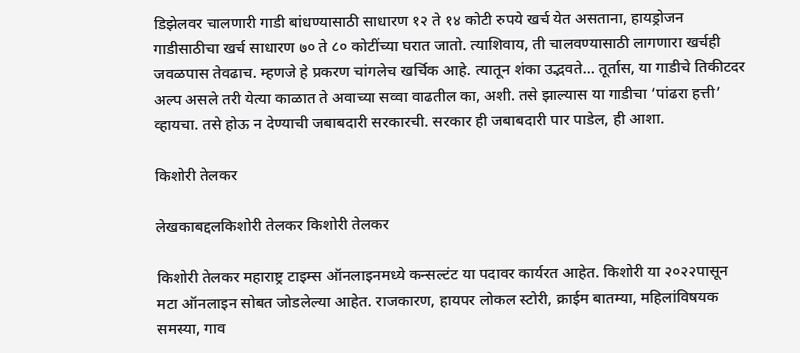डिझेलवर चालणारी गाडी बांधण्यासाठी साधारण १२ ते १४ कोटी रुपये खर्च येत असताना, हायड्रोजन गाडीसाठीचा खर्च साधारण ७० ते ८० कोटींच्या घरात जातो. त्याशिवाय, ती चालवण्यासाठी लागणारा खर्चही जवळपास तेवढाच. म्हणजे हे प्रकरण चांगलेच खर्चिक आहे. त्यातून शंका उद्भवते… तूर्तास, या गाडीचे तिकीटदर अल्प असले तरी येत्या काळात ते अवाच्या सव्वा वाढतील का, अशी. तसे झाल्यास या गाडीचा ‘पांढरा हत्ती’ व्हायचा. तसे होऊ न देण्याची जबाबदारी सरकारची. सरकार ही जबाबदारी पार पाडेल, ही आशा.

किशोरी तेलकर

लेखकाबद्दलकिशोरी तेलकर किशोरी तेलकर

किशोरी तेलकर महाराष्ट्र टाइम्स ऑनलाइनमध्ये कन्सल्टंट या पदावर कार्यरत आहेत. किशोरी या २०२२पासून मटा ऑनलाइन सोबत जोडलेल्या आहेत. राजकारण, हायपर लोकल स्टोरी, क्राईम बातम्या, महिलांविषयक समस्या, गाव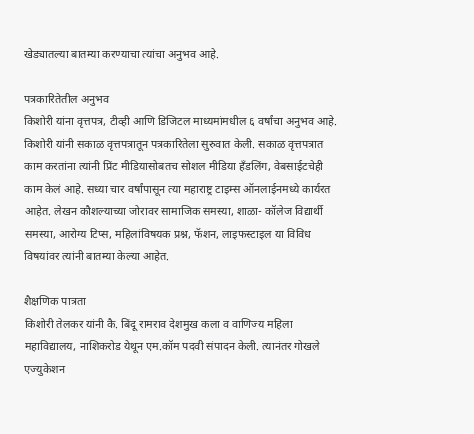खेड्यातल्या बातम्या करण्याचा त्यांचा अनुभव आहे.

पत्रकारितेतील अनुभव
किशोरी यांना वृत्तपत्र, टीव्ही आणि डिजिटल माध्यमांमधील ६ वर्षांचा अनुभव आहे. किशोरी यांनी सकाळ वृत्तपत्रातून पत्रकारितेला सुरुवात केली. सकाळ वृत्तपत्रात काम करतांना त्यांनी प्रिंट मीडियासोबतच सोशल मीडिया हॅंडलिंग, वेबसाईटचेही काम केलं आहे. सध्या चार वर्षांपासून त्या महाराष्ट्र टाइम्स ऑनलाईनमध्ये कार्यरत आहेत. लेखन कौशल्याच्या जोरावर सामाजिक समस्या, शाळा- कॉलेज विद्यार्थी समस्या, आरोग्य टिप्स, महिलांविषयक प्रश्न, फॅशन, लाइफस्टाइल या विविध विषयांवर त्यांनी बातम्या केल्या आहेत.

शैक्षणिक पात्रता
किशोरी तेलकर यांनी कै. बिंदू रामराव देशमुख कला व वाणिज्य महिला महाविद्यालय, नाशिकरोड येथून एम.कॉम पदवी संपादन केली. त्यानंतर गोखले एज्युकेशन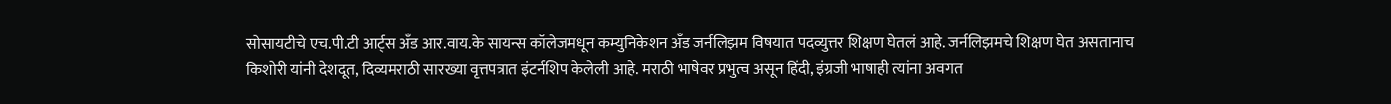सोसायटीचे एच.पी.टी आर्ट्स अँड आर.वाय.के सायन्स कॉलेजमधून कम्युनिकेशन अँड जर्नलिझम विषयात पदव्युत्तर शिक्षण घेतलं आहे. जर्नलिझमचे शिक्षण घेत असतानाच किशोरी यांनी देशदूत, दिव्यमराठी सारख्या वृत्तपत्रात इंटर्नशिप केलेली आहे. मराठी भाषेवर प्रभुत्व असून हिंदी, इंग्रजी भाषाही त्यांना अवगत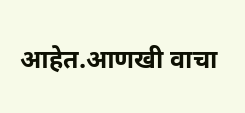आहेत.आणखी वाचा